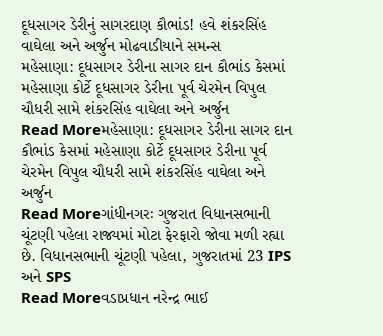દૂધસાગર ડેરીનું સાગરદાણ કૌભાંડ! હવે શંકરસિંહ વાઘેલા અને અર્જુન મોઢવાડીયાને સમન્સ
મહેસાણા: દૂધસાગર ડેરીના સાગર દાન કૌભાંડ કેસમાં મહેસાણા કોર્ટે દૂધસાગર ડેરીના પૂર્વ ચેરમેન વિપુલ ચૌધરી સામે શંકરસિંહ વાઘેલા અને અર્જુન
Read Moreમહેસાણા: દૂધસાગર ડેરીના સાગર દાન કૌભાંડ કેસમાં મહેસાણા કોર્ટે દૂધસાગર ડેરીના પૂર્વ ચેરમેન વિપુલ ચૌધરી સામે શંકરસિંહ વાઘેલા અને અર્જુન
Read Moreગાંધીનગરઃ ગુજરાત વિધાનસભાની ચૂંટણી પહેલા રાજ્યમાં મોટા ફેરફારો જોવા મળી રહ્યા છે. વિધાનસભાની ચૂંટણી પહેલા, ગુજરાતમાં 23 IPS અને SPS
Read Moreવડાપ્રધાન નરેન્દ્ર ભાઈ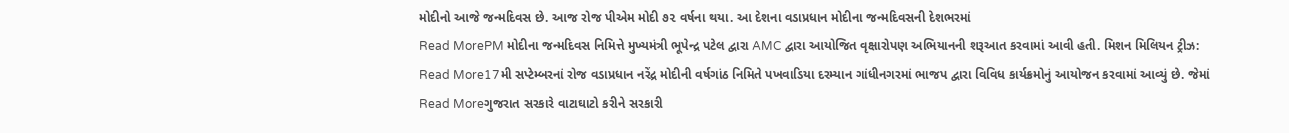મોદીનો આજે જન્મદિવસ છે. આજ રોજ પીએમ મોદી ૭૨ વર્ષના થયા. આ દેશના વડાપ્રધાન મોદીના જન્મદિવસની દેશભરમાં
Read MorePM મોદીના જન્મદિવસ નિમિત્તે મુખ્યમંત્રી ભૂપેન્દ્ર પટેલ દ્વારા AMC દ્વારા આયોજિત વૃક્ષારોપણ અભિયાનની શરૂઆત કરવામાં આવી હતી. મિશન મિલિયન ટ્રીઝ:
Read More17મી સપ્ટેમ્બરનાં રોજ વડાપ્રધાન નરેંદ્ર મોદીની વર્ષગાંઠ નિમિતે પખવાડિયા દરમ્યાન ગાંધીનગરમાં ભાજપ દ્વારા વિવિધ કાર્યક્રમોનું આયોજન કરવામાં આવ્યું છે. જેમાં
Read Moreગુજરાત સરકારે વાટાઘાટો કરીને સરકારી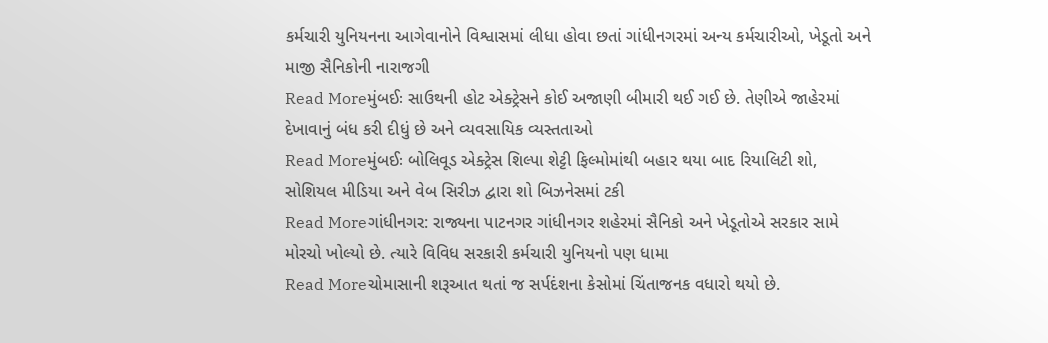કર્મચારી યુનિયનના આગેવાનોને વિશ્વાસમાં લીધા હોવા છતાં ગાંધીનગરમાં અન્ય કર્મચારીઓ, ખેડૂતો અને માજી સૈનિકોની નારાજગી
Read Moreમુંબઈઃ સાઉથની હોટ એક્ટ્રેસને કોઈ અજાણી બીમારી થઈ ગઈ છે. તેણીએ જાહેરમાં દેખાવાનું બંધ કરી દીધું છે અને વ્યવસાયિક વ્યસ્તતાઓ
Read Moreમુંબઈઃ બોલિવૂડ એક્ટ્રેસ શિલ્પા શેટ્ટી ફિલ્મોમાંથી બહાર થયા બાદ રિયાલિટી શો, સોશિયલ મીડિયા અને વેબ સિરીઝ દ્વારા શો બિઝનેસમાં ટકી
Read Moreગાંધીનગર: રાજ્યના પાટનગર ગાંધીનગર શહેરમાં સૈનિકો અને ખેડૂતોએ સરકાર સામે મોરચો ખોલ્યો છે. ત્યારે વિવિધ સરકારી કર્મચારી યુનિયનો પણ ધામા
Read Moreચોમાસાની શરૂઆત થતાં જ સર્પદંશના કેસોમાં ચિંતાજનક વધારો થયો છે.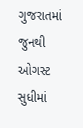ગુજરાતમાં જુનથી ઓગસ્ટ સુધીમાં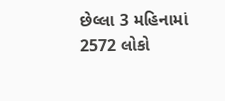છેલ્લા 3 મહિનામાં 2572 લોકો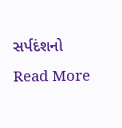સર્પદંશનો
Read More